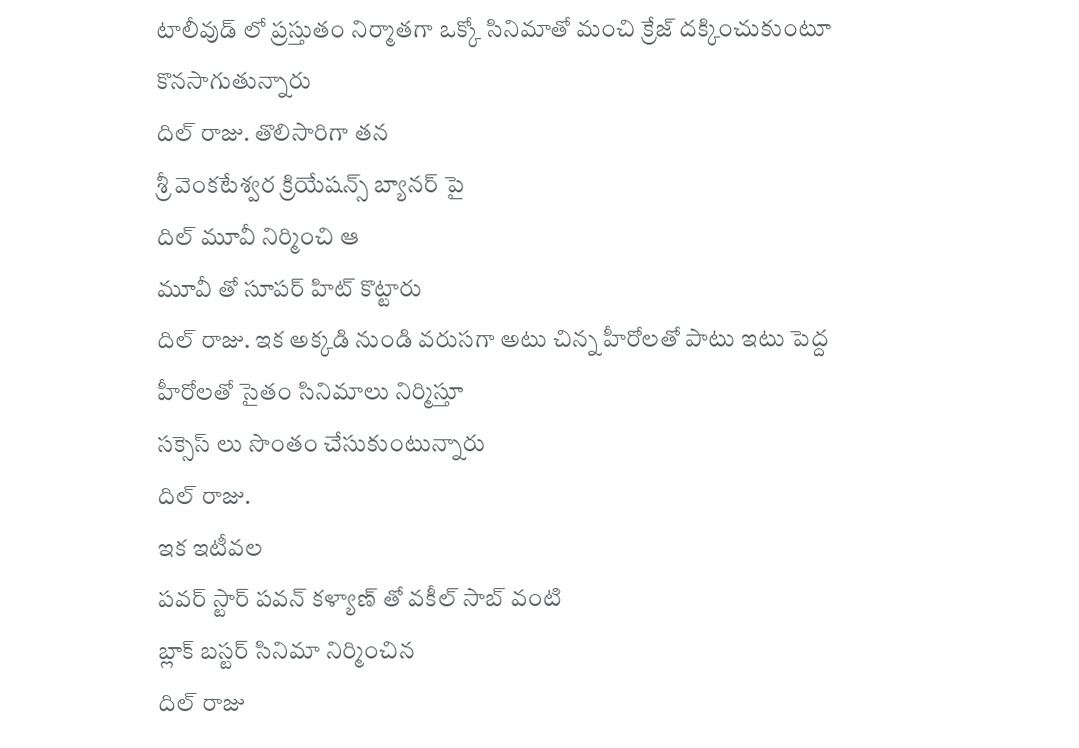టాలీవుడ్ లో ప్రస్తుతం నిర్మాతగా ఒక్కో సినిమాతో మంచి క్రేజ్ దక్కించుకుంటూ కొనసాగుతున్నారు
దిల్ రాజు. తొలిసారిగా తన
శ్రీ వెంకటేశ్వర క్రియేషన్స్ బ్యానర్ పై
దిల్ మూవీ నిర్మించి ఆ
మూవీ తో సూపర్ హిట్ కొట్టారు
దిల్ రాజు. ఇక అక్కడి నుండి వరుసగా అటు చిన్న హీరోలతో పాటు ఇటు పెద్ద హీరోలతో సైతం సినిమాలు నిర్మిస్తూ
సక్సెస్ లు సొంతం చేసుకుంటున్నారు
దిల్ రాజు.
ఇక ఇటీవల
పవర్ స్టార్ పవన్ కళ్యాణ్ తో వకీల్ సాబ్ వంటి
బ్లాక్ బస్టర్ సినిమా నిర్మించిన
దిల్ రాజు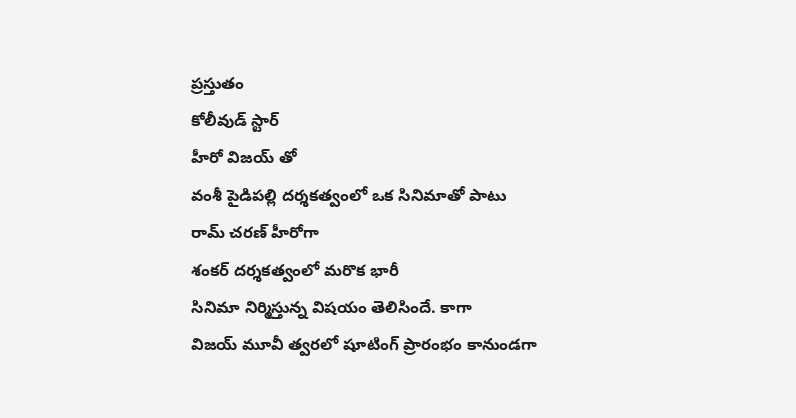ప్రస్తుతం
కోలీవుడ్ స్టార్
హీరో విజయ్ తో
వంశీ పైడిపల్లి దర్శకత్వంలో ఒక సినిమాతో పాటు
రామ్ చరణ్ హీరోగా
శంకర్ దర్శకత్వంలో మరొక భారీ
సినిమా నిర్మిస్తున్న విషయం తెలిసిందే. కాగా
విజయ్ మూవీ త్వరలో షూటింగ్ ప్రారంభం కానుండగా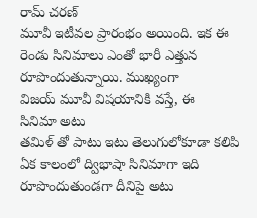రామ్ చరణ్
మూవీ ఇటీవల ప్రారంభం అయింది. ఇక ఈ రెండు సినిమాలు ఎంతో భారీ ఎత్తున రూపొందుతున్నాయి. ముఖ్యంగా
విజయ్ మూవీ విషయానికి వస్తే, ఈ
సినిమా అటు
తమిళ్ తో పాటు ఇటు తెలుగులోకూడా కలిపి ఏక కాలంలో ద్విభాషా సినిమాగా ఇది రూపొందుతుండగా దీనిపై అటు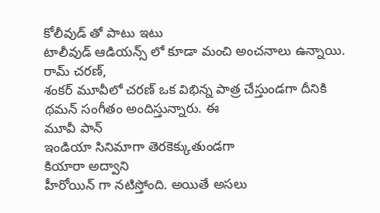కోలీవుడ్ తో పాటు ఇటు
టాలీవుడ్ ఆడియన్స్ లో కూడా మంచి అంచనాలు ఉన్నాయి.
రామ్ చరణ్,
శంకర్ మూవీలో చరణ్ ఒక విభిన్న పాత్ర చేస్తుండగా దీనికి
థమన్ సంగీతం అందిస్తున్నారు. ఈ
మూవీ పాన్
ఇండియా సినిమాగా తెరకెక్కుతుండగా
కియారా అద్వాని
హీరోయిన్ గా నటిస్తోంది. అయితే అసలు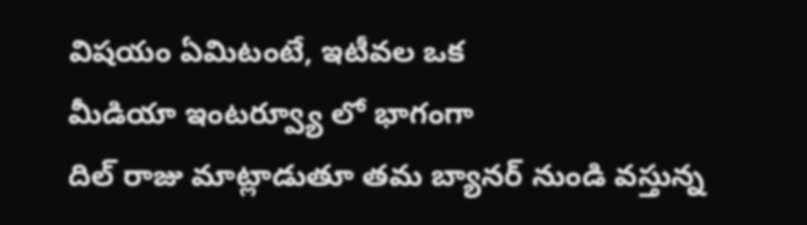విషయం ఏమిటంటే, ఇటీవల ఒక
మీడియా ఇంటర్వ్యూ లో భాగంగా
దిల్ రాజు మాట్లాడుతూ తమ బ్యానర్ నుండి వస్తున్న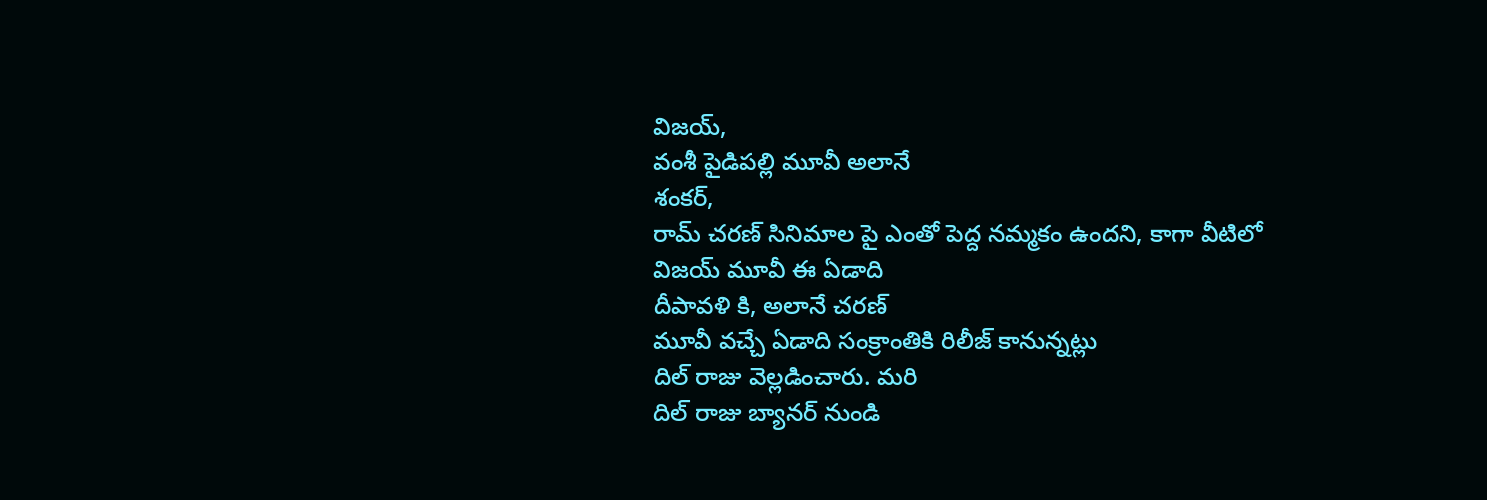విజయ్,
వంశీ పైడిపల్లి మూవీ అలానే
శంకర్,
రామ్ చరణ్ సినిమాల పై ఎంతో పెద్ద నమ్మకం ఉందని, కాగా వీటిలో
విజయ్ మూవీ ఈ ఏడాది
దీపావళి కి, అలానే చరణ్
మూవీ వచ్చే ఏడాది సంక్రాంతికి రిలీజ్ కానున్నట్లు
దిల్ రాజు వెల్లడించారు. మరి
దిల్ రాజు బ్యానర్ నుండి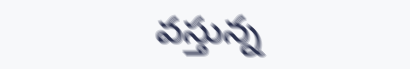వస్తున్న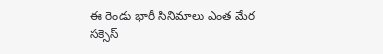ఈ రెండు భారీ సినిమాలు ఎంత మేర
సక్సెస్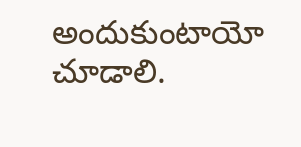అందుకుంటాయో చూడాలి.